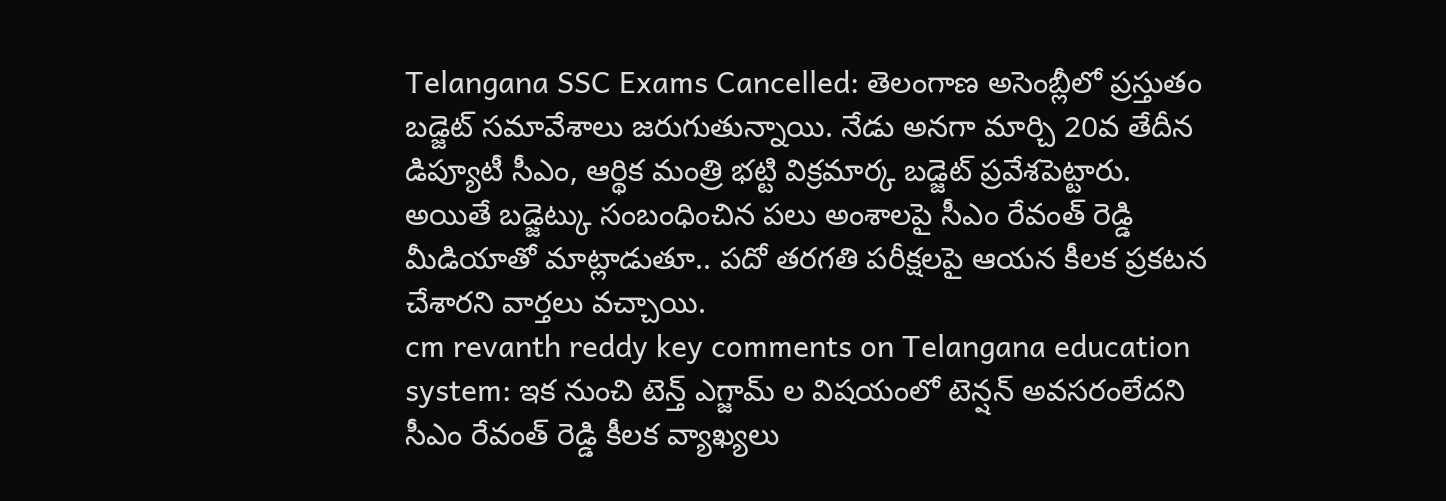Telangana SSC Exams Cancelled: తెలంగాణ అసెంబ్లీలో ప్రస్తుతం బడ్జెట్ సమావేశాలు జరుగుతున్నాయి. నేడు అనగా మార్చి 20వ తేదీన డిప్యూటీ సీఎం, ఆర్థిక మంత్రి భట్టి విక్రమార్క బడ్జెట్ ప్రవేశపెట్టారు. అయితే బడ్జెట్కు సంబంధించిన పలు అంశాలపై సీఎం రేవంత్ రెడ్డి మీడియాతో మాట్లాడుతూ.. పదో తరగతి పరీక్షలపై ఆయన కీలక ప్రకటన చేశారని వార్తలు వచ్చాయి.
cm revanth reddy key comments on Telangana education system: ఇక నుంచి టెన్త్ ఎగ్జామ్ ల విషయంలో టెన్షన్ అవసరంలేదని సీఎం రేవంత్ రెడ్డి కీలక వ్యాఖ్యలు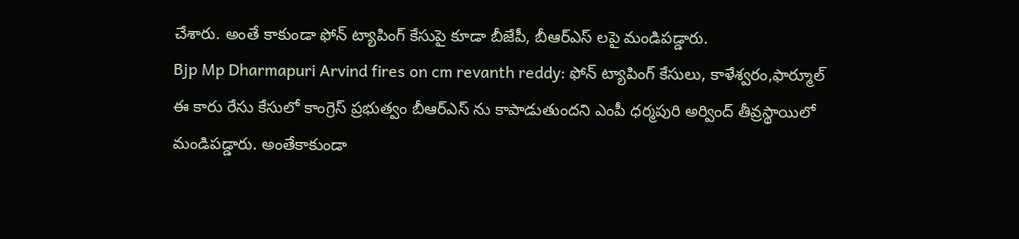చేశారు. అంతే కాకుండా ఫోన్ ట్యాపింగ్ కేసుపై కూడా బీజేపీ, బీఆర్ఎస్ లపై మండిపడ్డారు.
Bjp Mp Dharmapuri Arvind fires on cm revanth reddy: ఫోన్ ట్యాపింగ్ కేసులు, కాళేశ్వరం,ఫార్మూల్ ఈ కారు రేసు కేసులో కాంగ్రెస్ ప్రభుత్వం బీఆర్ఎస్ ను కాపాడుతుందని ఎంపీ ధర్మపురి అర్వింద్ తీవ్రస్థాయిలో మండిపడ్డారు. అంతేకాకుండా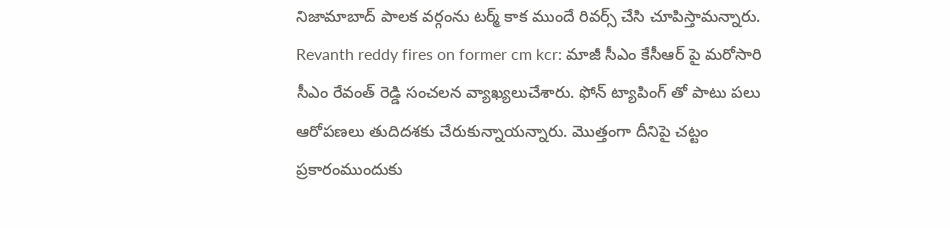నిజామాబాద్ పాలక వర్గంను టర్మ్ కాక ముందే రివర్స్ చేసి చూపిస్తామన్నారు.
Revanth reddy fires on former cm kcr: మాజీ సీఎం కేసీఆర్ పై మరోసారి సీఎం రేవంత్ రెడ్డి సంచలన వ్యాఖ్యలుచేశారు. ఫోన్ ట్యాపింగ్ తో పాటు పలు ఆరోపణలు తుదిదశకు చేరుకున్నాయన్నారు. మొత్తంగా దీనిపై చట్టం ప్రకారంముందుకు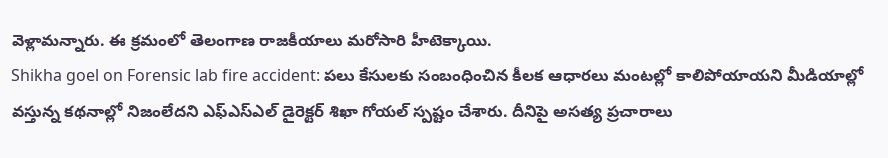వెళ్లామన్నారు. ఈ క్రమంలో తెలంగాణ రాజకీయాలు మరోసారి హీటెక్కాయి.
Shikha goel on Forensic lab fire accident: పలు కేసులకు సంబంధించిన కీలక ఆధారలు మంటల్లో కాలిపోయాయని మీడియాల్లో వస్తున్న కథనాల్లో నిజంలేదని ఎఫ్ఎస్ఎల్ డైరెక్టర్ శిఖా గోయల్ స్పష్టం చేశారు. దీనిపై అసత్య ప్రచారాలు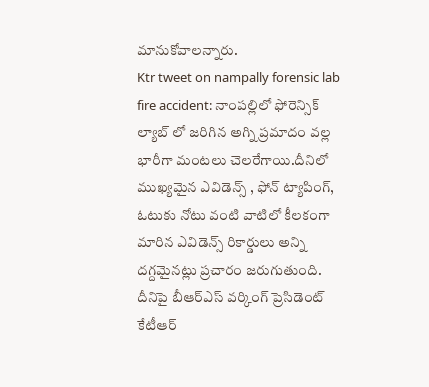మానుకోవాలన్నారు.
Ktr tweet on nampally forensic lab fire accident: నాంపల్లిలో ఫోరెన్సిక్ ల్యాబ్ లో జరిగిన అగ్ని ప్రమాదం వల్ల భారీగా మంటలు చెలరేగాయి.దీనిలో ముఖ్యమైన ఎవిడెన్స్ , ఫోన్ ట్యాపింగ్, ఓటుకు నోటు వంటి వాటిలో కీలకంగా మారిన ఎవిడెన్స్ రికార్డులు అన్ని దగ్దమైనట్లు ప్రచారం జరుగుతుంది. దీనిపై బీఆర్ఎస్ వర్కింగ్ ప్రెసిడెంట్ కేటీఆర్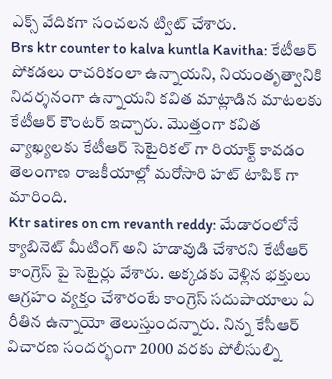ఎక్స్ వేదికగా సంచలన ట్విట్ చేశారు.
Brs ktr counter to kalva kuntla Kavitha: కేటీఆర్ పోకడలు రాచరికంలా ఉన్నాయని, నియంతృత్వానికి నిదర్శనంగా ఉన్నాయని కవిత మాట్లాడిన మాటలకు కేటీఆర్ కౌంటర్ ఇచ్చారు. మొత్తంగా కవిత వ్యాఖ్యలకు కేటీఆర్ సెటైరికల్ గా రియాక్ట్ కావడం తెలంగాణ రాజకీయాల్లో మరోసారి హట్ టాపిక్ గా మారింది.
Ktr satires on cm revanth reddy: మేడారంలోనే క్యాబినెట్ మీటింగ్ అని హడావుడి చేశారని కేటీఆర్ కాంగ్రెస్ పై సెటైర్లు వేశారు. అక్కడకు వెళ్లిన భక్తులు ఆగ్రహం వ్యక్తం చేశారంటే కాంగ్రెస్ సదుపాయాలు ఏ రీతిన ఉన్నాయో తెలుస్తుందన్నారు. నిన్న కేసీఆర్ విచారణ సందర్భంగా 2000 వరకు పోలీసుల్ని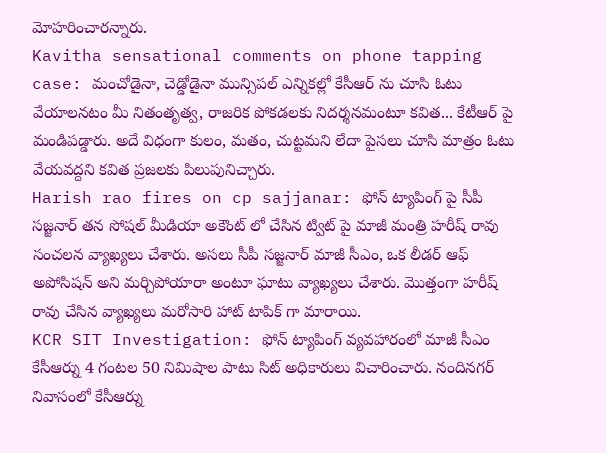మోహరించారన్నారు.
Kavitha sensational comments on phone tapping case: మంచోడైనా, చెడ్డోడైనా మున్సిపల్ ఎన్నికల్లో కేసీఆర్ ను చూసి ఓటు వేయాలనటం మీ నితంతృత్వ, రాజరిక పోకడలకు నిదర్శనమంటూ కవిత... కేటీఆర్ పై మండిపడ్డారు. అదే విధంగా కులం, మతం, చుట్టమని లేదా పైసలు చూసి మాత్రం ఓటు వేయవద్దని కవిత ప్రజలకు పిలుపునిచ్చారు.
Harish rao fires on cp sajjanar: ఫోన్ ట్యాపింగ్ పై సీపీ సజ్జనార్ తన సోషల్ మీడియా అకౌంట్ లో చేసిన ట్విట్ పై మాజీ మంత్రి హరీష్ రావు సంచలన వ్యాఖ్యలు చేశారు. అసలు సీపీ సజ్జనార్ మాజీ సీఎం, ఒక లీడర్ ఆఫ్ అపోసిషన్ అని మర్చిపోయారా అంటూ ఘాటు వ్యాఖ్యలు చేశారు. మొత్తంగా హరీష్ రావు చేసిన వ్యాఖ్యలు మరోసారి హాట్ టాపిక్ గా మారాయి.
KCR SIT Investigation: ఫోన్ ట్యాపింగ్ వ్యవహారంలో మాజీ సీఎం కేసీఆర్ను 4 గంటల 50 నిమిషాల పాటు సిట్ అధికారులు విచారించారు. నందినగర్ నివాసంలో కేసీఆర్ను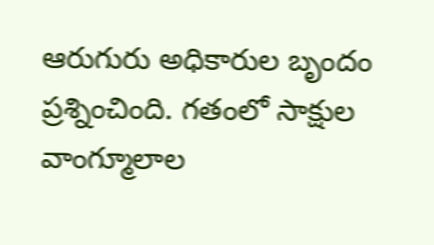ఆరుగురు అధికారుల బృందం ప్రశ్నించింది. గతంలో సాక్షుల వాంగ్మూలాల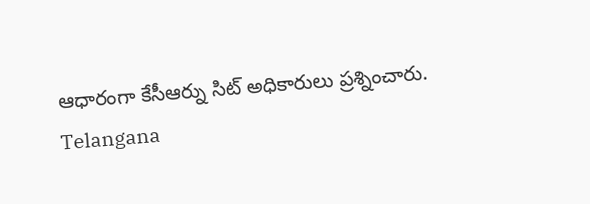ఆధారంగా కేసీఆర్ను సిట్ అధికారులు ప్రశ్నించారు.
Telangana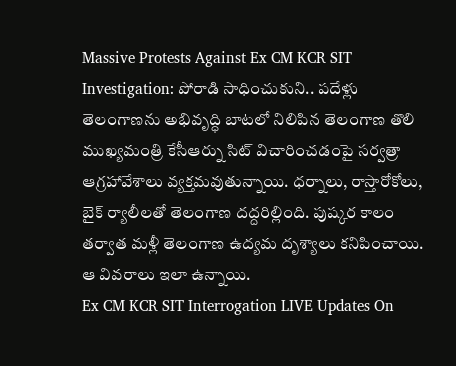Massive Protests Against Ex CM KCR SIT Investigation: పోరాడి సాధించుకుని.. పదేళ్లు తెలంగాణను అభివృద్ధి బాటలో నిలిపిన తెలంగాణ తొలి ముఖ్యమంత్రి కేసీఆర్ను సిట్ విచారించడంపై సర్వత్రా ఆగ్రహావేశాలు వ్యక్తమవుతున్నాయి. ధర్నాలు, రాస్తారోకోలు, బైక్ ర్యాలీలతో తెలంగాణ దద్దరిల్లింది. పుష్కర కాలం తర్వాత మళ్లీ తెలంగాణ ఉద్యమ దృశ్యాలు కనిపించాయి. ఆ వివరాలు ఇలా ఉన్నాయి.
Ex CM KCR SIT Interrogation LIVE Updates On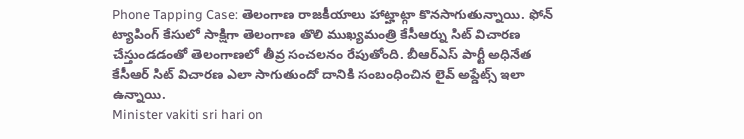Phone Tapping Case: తెలంగాణ రాజకీయాలు హాట్హాట్గా కొనసాగుతున్నాయి. ఫోన్ ట్యాపింగ్ కేసులో సాక్షిగా తెలంగాణ తొలి ముఖ్యమంత్రి కేసీఆర్ను సిట్ విచారణ చేస్తుండడంతో తెలంగాణలో తీవ్ర సంచలనం రేపుతోంది. బీఆర్ఎస్ పార్టీ అధినేత కేసీఆర్ సిట్ విచారణ ఎలా సాగుతుందో దానికి సంబంధించిన లైవ్ అప్డేట్స్ ఇలా ఉన్నాయి.
Minister vakiti sri hari on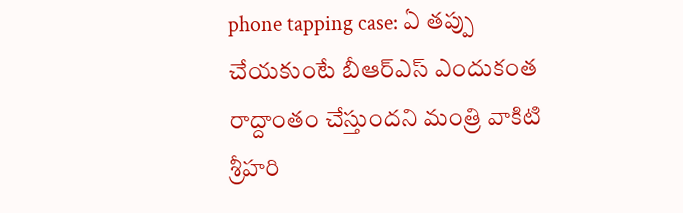phone tapping case: ఏ తప్పు చేయకుంటే బీఆర్ఎస్ ఎందుకంత రాద్దాంతం చేస్తుందని మంత్రి వాకిటి శ్రీహరి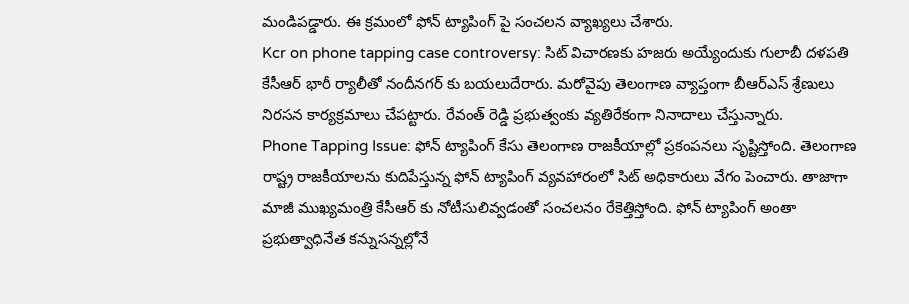మండిపడ్డారు. ఈ క్రమంలో ఫోన్ ట్యాపింగ్ పై సంచలన వ్యాఖ్యలు చేశారు.
Kcr on phone tapping case controversy: సిట్ విచారణకు హజరు అయ్యేందుకు గులాబీ దళపతి కేసీఆర్ భారీ ర్యాలీతో నందీనగర్ కు బయలుదేరారు. మరోవైపు తెలంగాణ వ్యాప్తంగా బీఆర్ఎస్ శ్రేణులు నిరసన కార్యక్రమాలు చేపట్టారు. రేవంత్ రెడ్డి ప్రభుత్వంకు వ్యతిరేకంగా నినాదాలు చేస్తున్నారు.
Phone Tapping Issue: ఫోన్ ట్యాపింగ్ కేసు తెలంగాణ రాజకీయాల్లో ప్రకంపనలు సృష్టిస్తోంది. తెలంగాణ రాష్ట్ర రాజకీయాలను కుదిపేస్తున్న ఫోన్ ట్యాపింగ్ వ్యవహారంలో సిట్ అధికారులు వేగం పెంచారు. తాజాగా మాజీ ముఖ్యమంత్రి కేసీఆర్ కు నోటీసులివ్వడంతో సంచలనం రేకెత్తిస్తోంది. ఫోన్ ట్యాపింగ్ అంతా ప్రభుత్వాధినేత కన్నుసన్నల్లోనే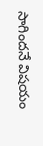సాగిందనే విషయం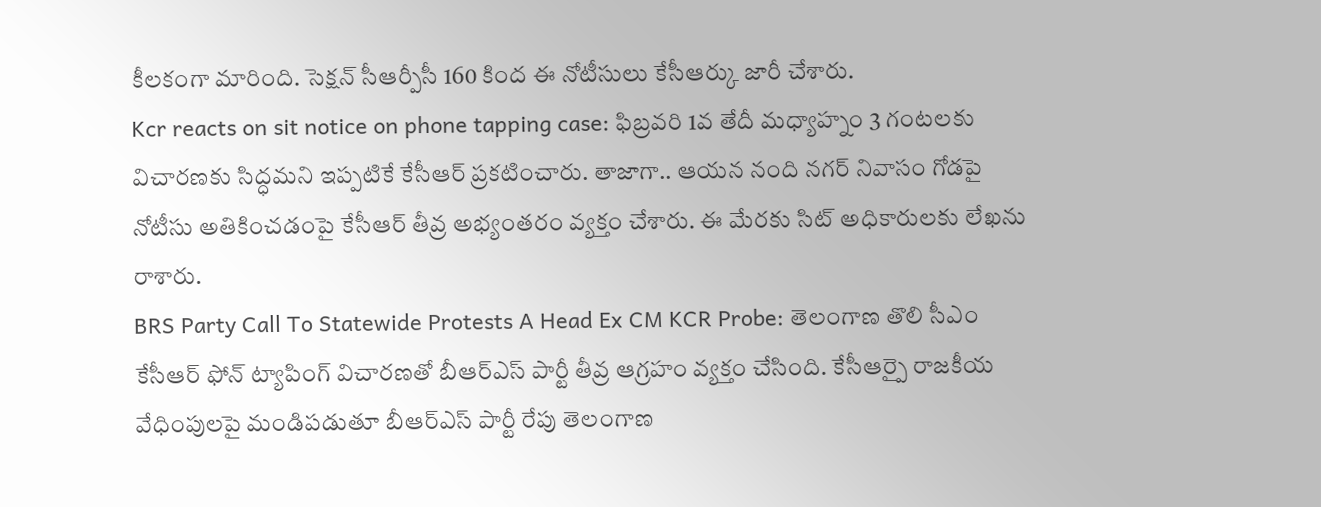కీలకంగా మారింది. సెక్షన్ సీఆర్పీసీ 160 కింద ఈ నోటీసులు కేసీఆర్కు జారీ చేశారు.
Kcr reacts on sit notice on phone tapping case: ఫిబ్రవరి 1వ తేదీ మధ్యాహ్నం 3 గంటలకు విచారణకు సిద్ధమని ఇప్పటికే కేసీఆర్ ప్రకటించారు. తాజాగా.. ఆయన నంది నగర్ నివాసం గోడపై నోటీసు అతికించడంపై కేసీఆర్ తీవ్ర అభ్యంతరం వ్యక్తం చేశారు. ఈ మేరకు సిట్ అధికారులకు లేఖను రాశారు.
BRS Party Call To Statewide Protests A Head Ex CM KCR Probe: తెలంగాణ తొలి సీఎం కేసీఆర్ ఫోన్ ట్యాపింగ్ విచారణతో బీఆర్ఎస్ పార్టీ తీవ్ర ఆగ్రహం వ్యక్తం చేసింది. కేసీఆర్పై రాజకీయ వేధింపులపై మండిపడుతూ బీఆర్ఎస్ పార్టీ రేపు తెలంగాణ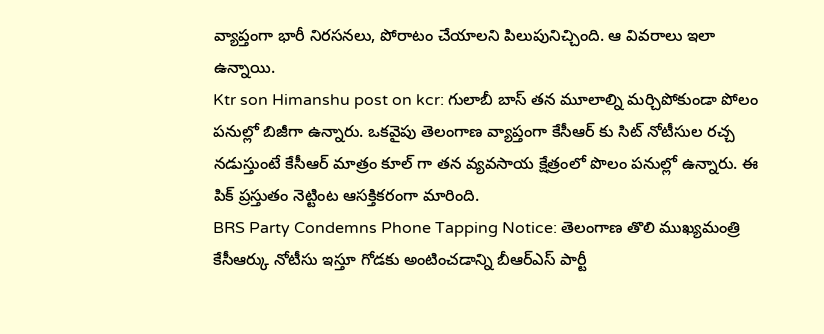వ్యాప్తంగా భారీ నిరసనలు, పోరాటం చేయాలని పిలుపునిచ్చింది. ఆ వివరాలు ఇలా ఉన్నాయి.
Ktr son Himanshu post on kcr: గులాబీ బాస్ తన మూలాల్ని మర్చిపోకుండా పోలం పనుల్లో బిజీగా ఉన్నారు. ఒకవైపు తెలంగాణ వ్యాప్తంగా కేసీఆర్ కు సిట్ నోటీసుల రచ్చ నడుస్తుంటే కేసీఆర్ మాత్రం కూల్ గా తన వ్యవసాయ క్షేత్రంలో పొలం పనుల్లో ఉన్నారు. ఈ పిక్ ప్రస్తుతం నెట్టింట ఆసక్తికరంగా మారింది.
BRS Party Condemns Phone Tapping Notice: తెలంగాణ తొలి ముఖ్యమంత్రి కేసీఆర్కు నోటీసు ఇస్తూ గోడకు అంటించడాన్ని బీఆర్ఎస్ పార్టీ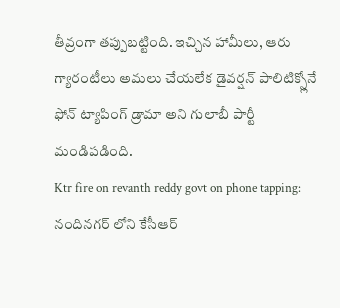తీవ్రంగా తప్పుబట్టింది. ఇచ్చిన హామీలు, ఆరు గ్యారంటీలు అమలు చేయలేక డైవర్షన్ పాలిటిక్స్లోనే ఫోన్ ట్యాపింగ్ డ్రామా అని గులాబీ పార్టీ మండిపడింది.
Ktr fire on revanth reddy govt on phone tapping: నందినగర్ లోని కేసీఆర్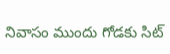నివాసం ముందు గోడకు సిట్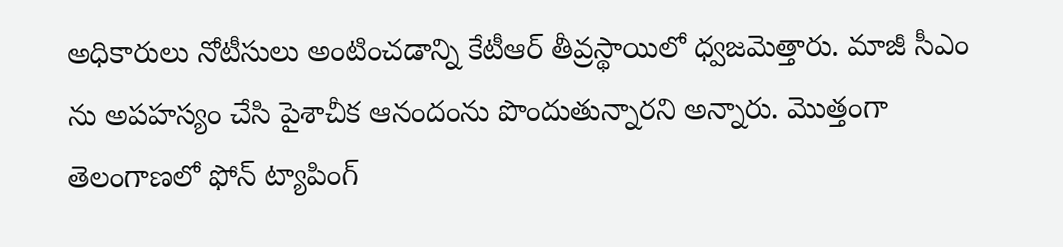అధికారులు నోటీసులు అంటించడాన్ని కేటీఆర్ తీవ్రస్థాయిలో ధ్వజమెత్తారు. మాజీ సీఎం ను అపహస్యం చేసి పైశాచీక ఆనందంను పొందుతున్నారని అన్నారు. మొత్తంగా తెలంగాణలో ఫోన్ ట్యాపింగ్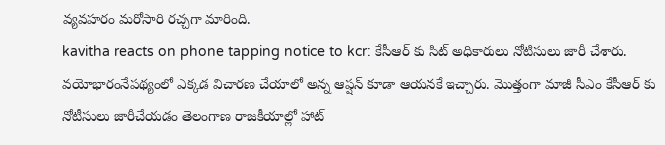వ్యవహరం మరోసారి రచ్చగా మారింది.
kavitha reacts on phone tapping notice to kcr: కేసీఆర్ కు సిట్ అధికారులు నోటిసులు జారీ చేశారు. వయోభారంనేపథ్యంలో ఎక్కడ విచారణ చేయాలో అన్న ఆప్షన్ కూడా ఆయనకే ఇచ్చారు. మొత్తంగా మాజీ సీఎం కేసీఆర్ కు నోటీసులు జారీచేయడం తెలంగాణ రాజకీయాల్లో హాట్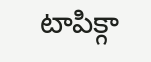టాపిక్గా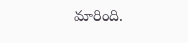మారింది.